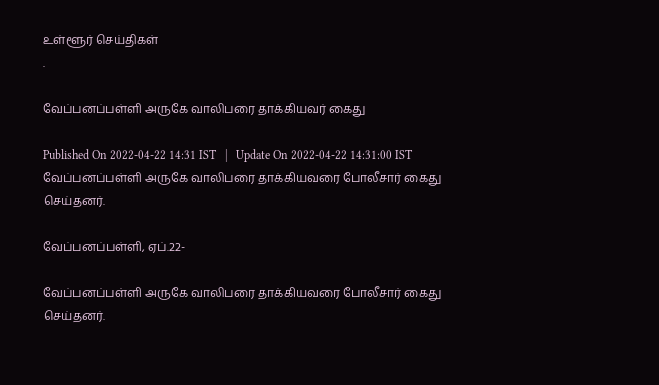உள்ளூர் செய்திகள்
.

வேப்பனப்பள்ளி அருகே வாலிபரை தாக்கியவர் கைது

Published On 2022-04-22 14:31 IST   |   Update On 2022-04-22 14:31:00 IST
வேப்பனப்பள்ளி அருகே வாலிபரை தாக்கியவரை போலீசார் கைது செய்தனர்.

வேப்பனப்பள்ளி, ஏப்.22-

வேப்பனப்பள்ளி அருகே வாலிபரை தாக்கியவரை போலீசார் கைது செய்தனர்.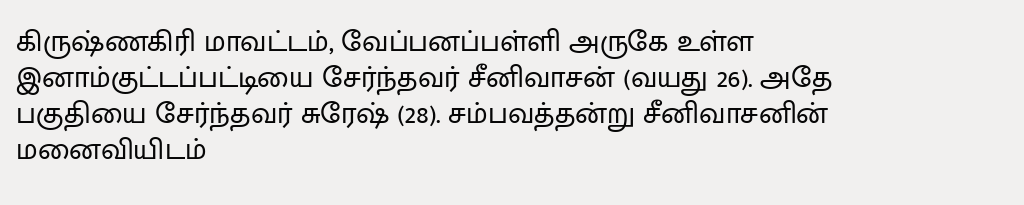கிருஷ்ணகிரி மாவட்டம், வேப்பனப்பள்ளி அருகே உள்ள இனாம்குட்டப்பட்டியை சேர்ந்தவர் சீனிவாசன் (வயது 26). அதே பகுதியை சேர்ந்தவர் சுரேஷ் (28). சம்பவத்தன்று சீனிவாசனின் மனைவியிடம்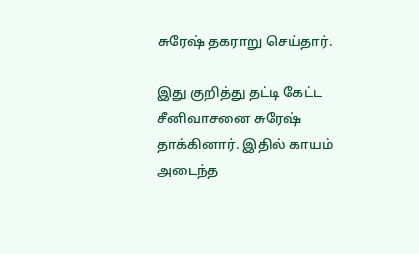சுரேஷ் தகராறு செய்தார்.

இது குறித்து தட்டி கேட்ட சீனிவாசனை சுரேஷ் தாக்கினார். இதில் காயம் அடைந்த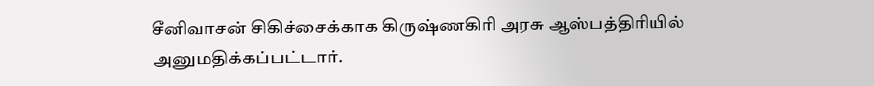சீனிவாசன் சிகிச்சைக்காக கிருஷ்ணகிரி அரசு ஆஸ்பத்திரியில் அனுமதிக்கப்பட்டார்.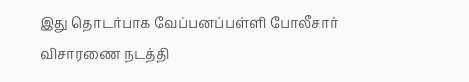இது தொடர்பாக வேப்பனப்பள்ளி போலீசார் விசாரணை நடத்தி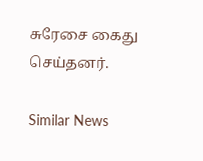சுரேசை கைது செய்தனர்.

Similar News